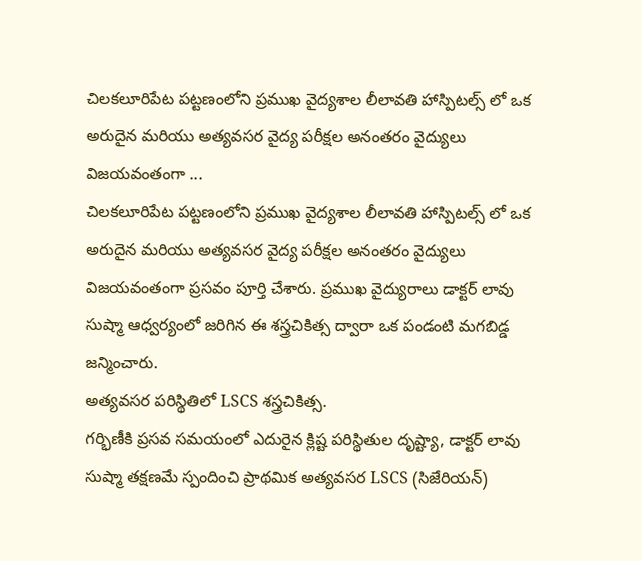చిలకలూరిపేట పట్టణంలోని ప్రముఖ వైద్యశాల లీలావతి హాస్పిటల్స్ లో ఒక అరుదైన మరియు అత్యవసర వైద్య పరీక్షల అనంతరం వైద్యులు విజయవంతంగా ...
చిలకలూరిపేట పట్టణంలోని ప్రముఖ వైద్యశాల లీలావతి హాస్పిటల్స్ లో ఒక అరుదైన మరియు అత్యవసర వైద్య పరీక్షల అనంతరం వైద్యులు విజయవంతంగా ప్రసవం పూర్తి చేశారు. ప్రముఖ వైద్యురాలు డాక్టర్ లావు సుష్మా ఆధ్వర్యంలో జరిగిన ఈ శస్త్రచికిత్స ద్వారా ఒక పండంటి మగబిడ్డ జన్మించారు.
అత్యవసర పరిస్థితిలో LSCS శస్త్రచికిత్స.
గర్భిణీకి ప్రసవ సమయంలో ఎదురైన క్లిష్ట పరిస్థితుల దృష్ట్యా, డాక్టర్ లావు సుష్మా తక్షణమే స్పందించి ప్రాథమిక అత్యవసర LSCS (సిజేరియన్)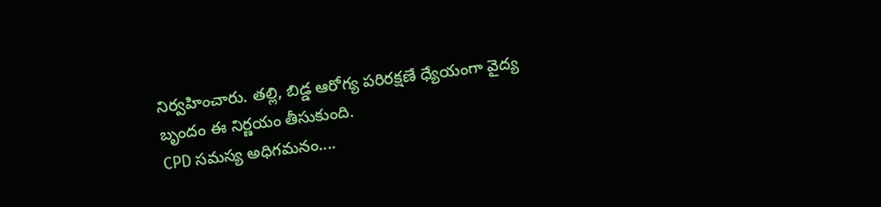నిర్వహించారు. తల్లి, బిడ్డ ఆరోగ్య పరిరక్షణే ధ్యేయంగా వైద్య బృందం ఈ నిర్ణయం తీసుకుంది.
CPD సమస్య అధిగమనం....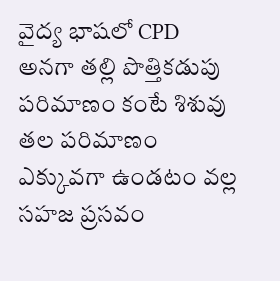వైద్య భాషలో CPD అనగా తల్లి పొత్తికడుపు పరిమాణం కంటే శిశువు తల పరిమాణం ఎక్కువగా ఉండటం వల్ల సహజ ప్రసవం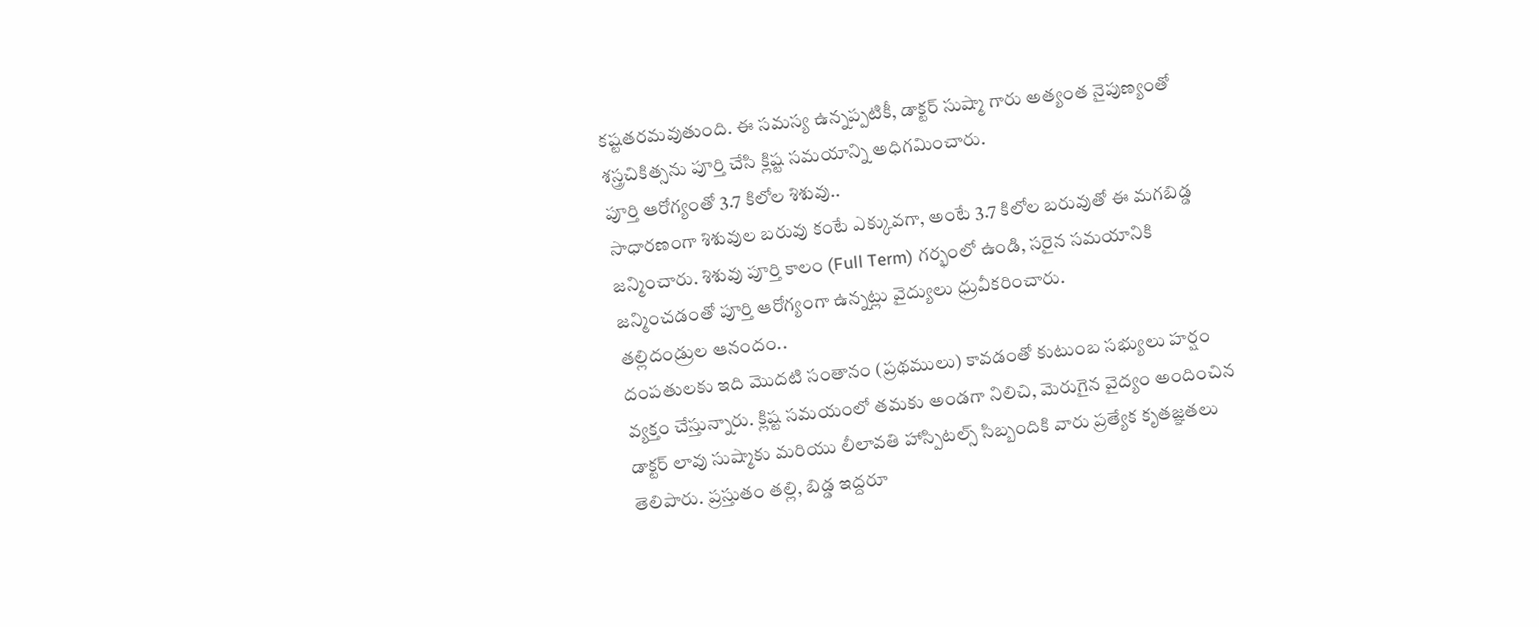కష్టతరమవుతుంది. ఈ సమస్య ఉన్నప్పటికీ, డాక్టర్ సుష్మా గారు అత్యంత నైపుణ్యంతో శస్త్రచికిత్సను పూర్తి చేసి క్లిష్ట సమయాన్ని అధిగమించారు.
పూర్తి ఆరోగ్యంతో 3.7 కిలోల శిశువు..
సాధారణంగా శిశువుల బరువు కంటే ఎక్కువగా, అంటే 3.7 కిలోల బరువుతో ఈ మగబిడ్డ జన్మించారు. శిశువు పూర్తి కాలం (Full Term) గర్భంలో ఉండి, సరైన సమయానికి జన్మించడంతో పూర్తి ఆరోగ్యంగా ఉన్నట్లు వైద్యులు ధ్రువీకరించారు.
తల్లిదండ్రుల ఆనందం..
దంపతులకు ఇది మొదటి సంతానం (ప్రథములు) కావడంతో కుటుంబ సభ్యులు హర్షం వ్యక్తం చేస్తున్నారు. క్లిష్ట సమయంలో తమకు అండగా నిలిచి, మెరుగైన వైద్యం అందించిన డాక్టర్ లావు సుష్మాకు మరియు లీలావతి హాస్పిటల్స్ సిబ్బందికి వారు ప్రత్యేక కృతజ్ఞతలు తెలిపారు. ప్రస్తుతం తల్లి, బిడ్డ ఇద్దరూ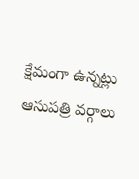క్షేమంగా ఉన్నట్లు ఆసుపత్రి వర్గాలు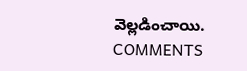వెల్లడించాయి.
COMMENTS